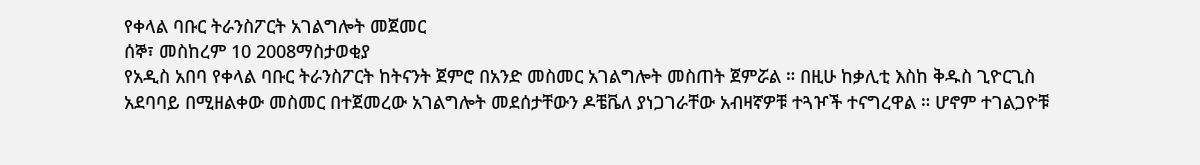የቀላል ባቡር ትራንስፖርት አገልግሎት መጀመር
ሰኞ፣ መስከረም 10 2008ማስታወቂያ
የአዲስ አበባ የቀላል ባቡር ትራንስፖርት ከትናንት ጀምሮ በአንድ መስመር አገልግሎት መስጠት ጀምሯል ። በዚሁ ከቃሊቲ እስከ ቅዱስ ጊዮርጊስ አደባባይ በሚዘልቀው መስመር በተጀመረው አገልግሎት መደሰታቸውን ዶቼቬለ ያነጋገራቸው አብዛኛዎቹ ተጓዦች ተናግረዋል ። ሆኖም ተገልጋዮቹ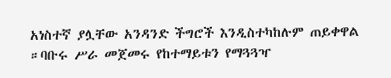አነስተኛ ያሏቸው አንዳንድ ችግሮች እንዲስተካከሉም ጠይቀዋል ።ባቡሩ ሥራ መጀመሩ የከተማይቱን የማጓጓዣ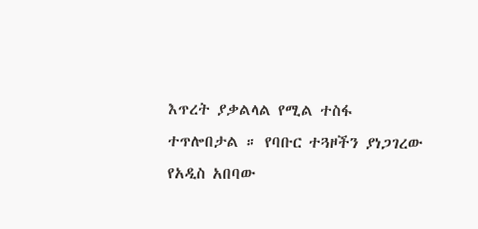እጥረት ያቃልላል የሚል ተስፋ ተጥሎበታል ። የባቡር ተጓዞችን ያነጋገረው የአዲስ አበባው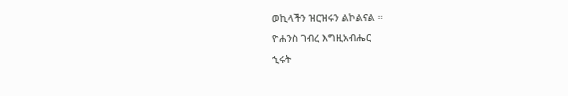ወኪላችን ዝርዝሩን ልኮልናል ።
ዮሐንስ ገብረ እግዚአብሔር
ኂሩት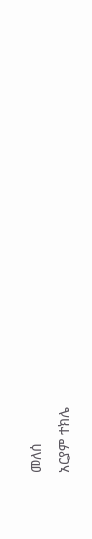መለሰ
አርያም ተክሌ